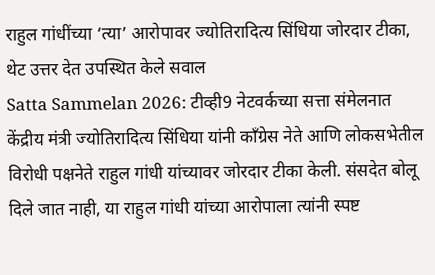राहुल गांधींच्या ‘त्या’ आरोपावर ज्योतिरादित्य सिंधिया जोरदार टीका, थेट उत्तर देत उपस्थित केले सवाल
Satta Sammelan 2026: टीव्ही9 नेटवर्कच्या सत्ता संमेलनात केंद्रीय मंत्री ज्योतिरादित्य सिंधिया यांनी काँग्रेस नेते आणि लोकसभेतील विरोधी पक्षनेते राहुल गांधी यांच्यावर जोरदार टीका केली. संसदेत बोलू दिले जात नाही, या राहुल गांधी यांच्या आरोपाला त्यांनी स्पष्ट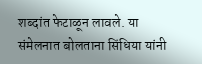शब्दांत फेटाळून लावले. या संमेलनात बोलताना सिंधिया यांनी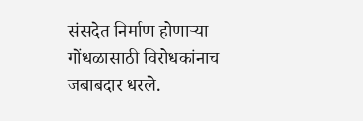संसदेत निर्माण होणाऱ्या गोंधळासाठी विरोधकांनाच जबाबदार धरले.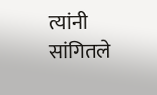त्यांनी सांगितले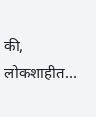की, लोकशाहीत…